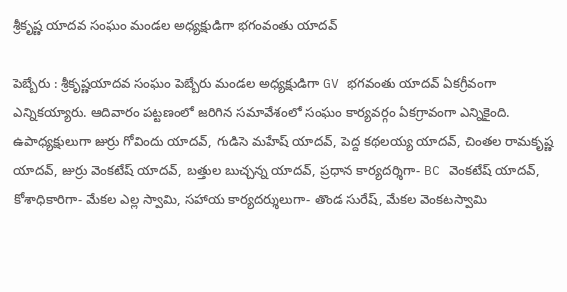శ్రీకృష్ణ యాదవ సంఘం మండల అధ్యక్షుడిగా భగంవంతు యాదవ్

పెబ్బేరు : శ్రీకృష్ణయాదవ సంఘం పెబ్బేరు మండల అధ్యక్షుడిగా GV భగవంతు యాదవ్ ఏకగ్రీవంగా ఎన్నికయ్యారు. ఆదివారం పట్టణంలో జరిగిన సమావేశంలో సంఘం కార్యవర్గం ఏకగ్రావంగా ఎన్నికైంది. ఉపాధ్యక్షులుగా జుర్రు గోవిందు యాదవ్, గుడిసె మహేష్ యాదవ్, పెద్ద కథలయ్య యాదవ్, చింతల రామకృష్ణ యాదవ్, జుర్రు వెంకటేష్ యాదవ్, బత్తుల బుచ్చన్న యాదవ్, ప్రధాన కార్యదర్శిగా- BC వెంకటేష్ యాదవ్, కోశాధికారిగా- మేకల ఎల్ల స్వామి, సహాయ కార్యదర్శులుగా- తొండ సురేష్, మేకల వెంకటస్వామి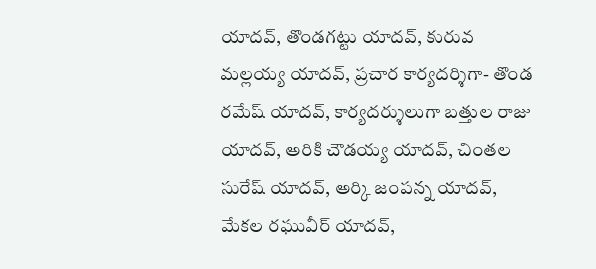యాదవ్, తొండగట్టు యాదవ్, కురువ మల్లయ్య యాదవ్, ప్రచార కార్యదర్శిగా- తొండ రమేష్ యాదవ్, కార్యదర్శులుగా బత్తుల రాజు యాదవ్, అరికి చౌడయ్య యాదవ్, చింతల సురేష్ యాదవ్, అర్కి జంపన్న యాదవ్, మేకల రఘువీర్ యాదవ్,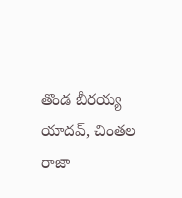తొండ బీరయ్య యాదవ్, చింతల రాజా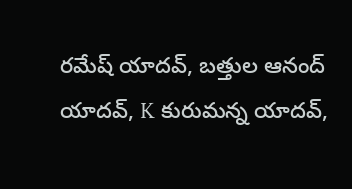రమేష్ యాదవ్, బత్తుల ఆనంద్ యాదవ్, K కురుమన్న యాదవ్,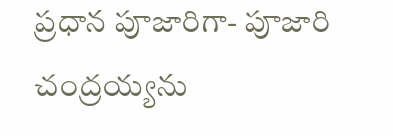ప్రధాన పూజారిగా- పూజారి చంద్రయ్యను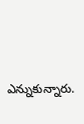ఎన్నుకున్నారు.